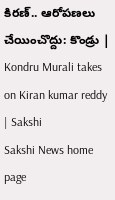కిరణ్.. ఆరోపణలు చేయించొద్దు: కొండ్రు | Kondru Murali takes on Kiran kumar reddy | Sakshi
Sakshi News home page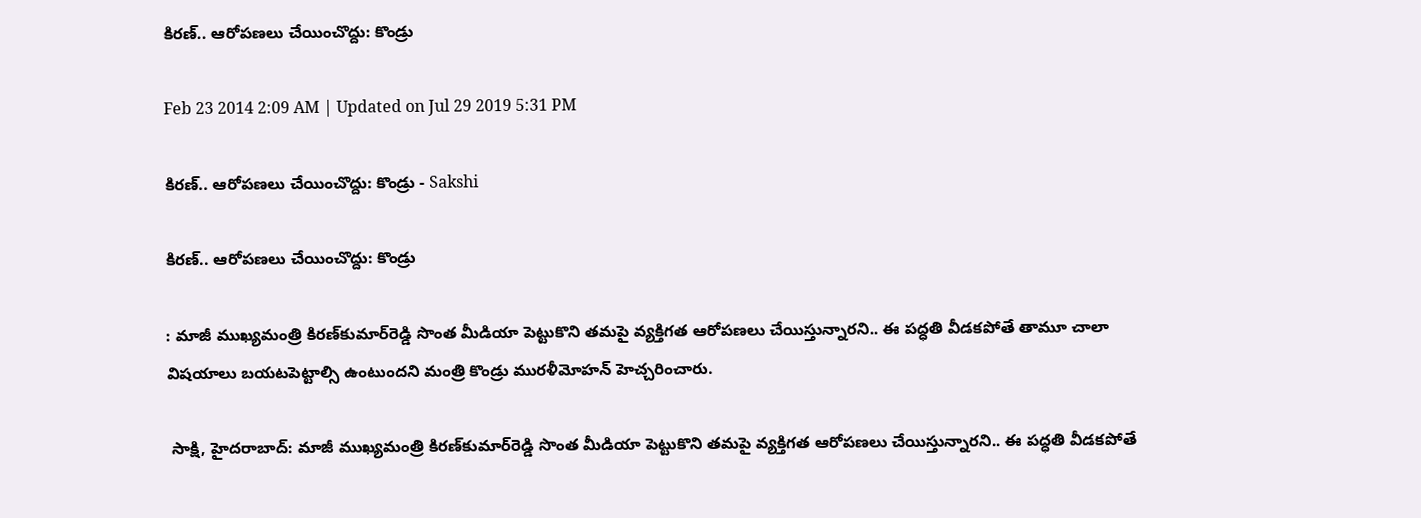కిరణ్.. ఆరోపణలు చేయించొద్దు: కొండ్రు

Feb 23 2014 2:09 AM | Updated on Jul 29 2019 5:31 PM

కిరణ్.. ఆరోపణలు చేయించొద్దు: కొండ్రు - Sakshi

కిరణ్.. ఆరోపణలు చేయించొద్దు: కొండ్రు

: మాజీ ముఖ్యమంత్రి కిరణ్‌కుమార్‌రెడ్డి సొంత మీడియా పెట్టుకొని తమపై వ్యక్తిగత ఆరోపణలు చేయిస్తున్నారని.. ఈ పద్ధతి వీడకపోతే తామూ చాలా విషయాలు బయటపెట్టాల్సి ఉంటుందని మంత్రి కొండ్రు మురళీమోహన్ హెచ్చరించారు.

 సాక్షి, హైదరాబాద్: మాజీ ముఖ్యమంత్రి కిరణ్‌కుమార్‌రెడ్డి సొంత మీడియా పెట్టుకొని తమపై వ్యక్తిగత ఆరోపణలు చేయిస్తున్నారని.. ఈ పద్ధతి వీడకపోతే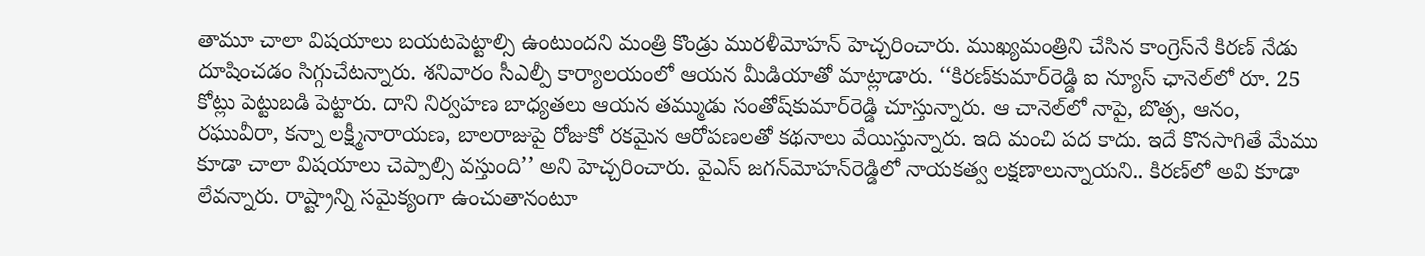తామూ చాలా విషయాలు బయటపెట్టాల్సి ఉంటుందని మంత్రి కొండ్రు మురళీమోహన్ హెచ్చరించారు. ముఖ్యమంత్రిని చేసిన కాంగ్రెస్‌నే కిరణ్ నేడు దూషించడం సిగ్గుచేటన్నారు. శనివారం సీఎల్పీ కార్యాలయంలో ఆయన మీడియాతో మాట్లాడారు. ‘‘కిరణ్‌కుమార్‌రెడ్డి ఐ న్యూస్ ఛానెల్‌లో రూ. 25 కోట్లు పెట్టుబడి పెట్టారు. దాని నిర్వహణ బాధ్యతలు ఆయన తమ్ముడు సంతోష్‌కుమార్‌రెడ్డి చూస్తున్నారు. ఆ చానెల్‌లో నాపై, బొత్స, ఆనం, రఘువీరా, కన్నా లక్ష్మీనారాయణ, బాలరాజుపై రోజుకో రకమైన ఆరోపణలతో కథనాలు వేయిస్తున్నారు. ఇది మంచి పద కాదు. ఇదే కొనసాగితే మేము కూడా చాలా విషయాలు చెప్పాల్సి వస్తుంది’’ అని హెచ్చరించారు. వైఎస్ జగన్‌మోహన్‌రెడ్డిలో నాయకత్వ లక్షణాలున్నాయని.. కిరణ్‌లో అవి కూడా లేవన్నారు. రాష్ట్రాన్ని సమైక్యంగా ఉంచుతానంటూ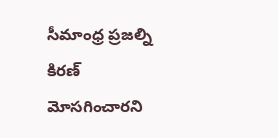సీమాంధ్ర ప్రజల్ని కిరణ్ మోసగించారని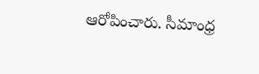ఆరోపించారు. సీమాంధ్ర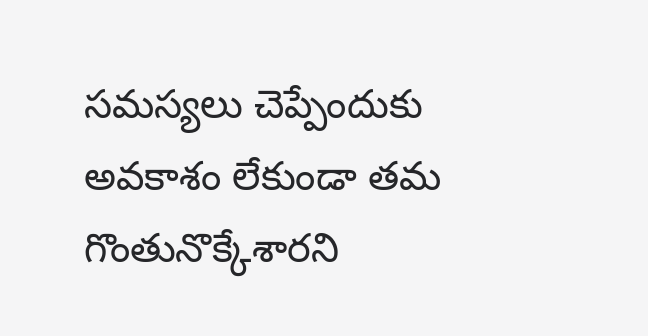సమస్యలు చెప్పేందుకు అవకాశం లేకుండా తమ గొంతునొక్కేశారని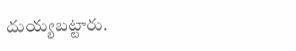దుయ్యబట్టారు.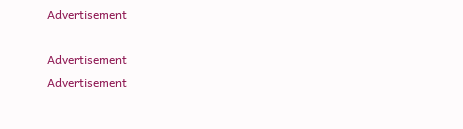Advertisement

Advertisement
Advertisement